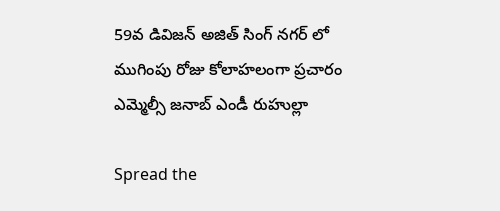59వ డివిజన్ అజిత్ సింగ్ నగర్ లో ముగింపు రోజు కోలాహలంగా ప్రచారం ఎమ్మెల్సీ జనాబ్ ఎండీ రుహుల్లా

Spread the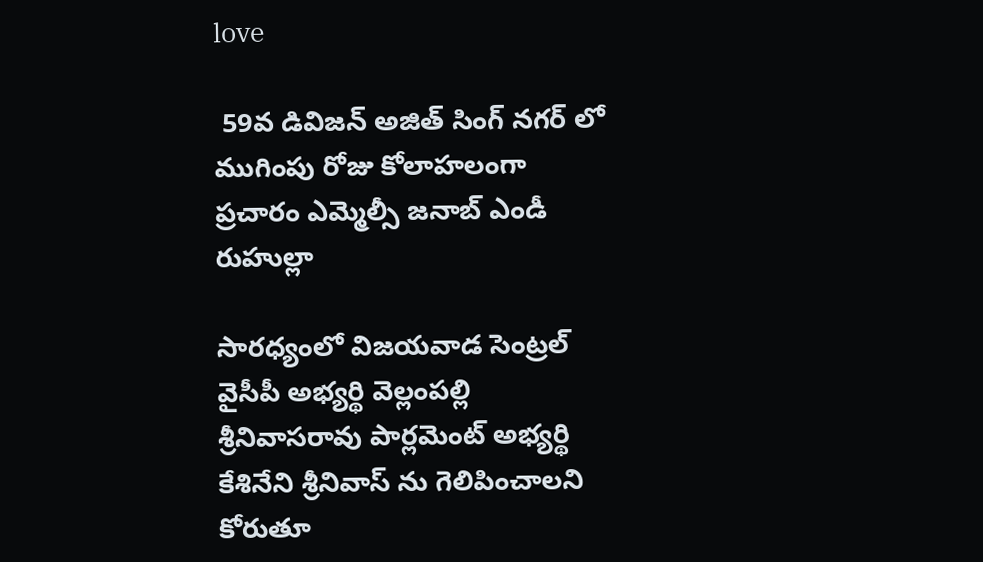love

 59వ డివిజన్ అజిత్ సింగ్ నగర్ లో ముగింపు రోజు కోలాహలంగా ప్రచారం ఎమ్మెల్సీ జనాబ్ ఎండీ రుహుల్లా

సారధ్యంలో విజయవాడ సెంట్రల్ వైసీపీ అభ్యర్థి వెల్లంపల్లి శ్రీనివాసరావు పార్లమెంట్ అభ్యర్థి కేశినేని శ్రీనివాస్ ను గెలిపించాలని కోరుతూ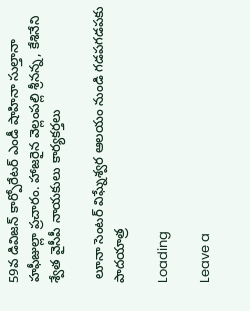59వ డివిజన్ కార్పోరేటర్ ఎండీ షాహినా సుల్తానా హఫీజుల్లా ప్రచారం. హాజరైన వెల్లంపల్లి శ్రీనన్న, కేశినేని శ్వేత వైసీపీ నాయకులు కార్యకర్తలు

 లూనా సెంటర్ విఘ్నేశ్వర ఆలయం నుండి గడపగడపకు పాదయాత్ర

Loading

Leave a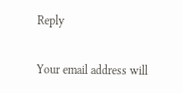Reply

Your email address will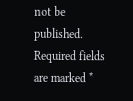not be published. Required fields are marked *